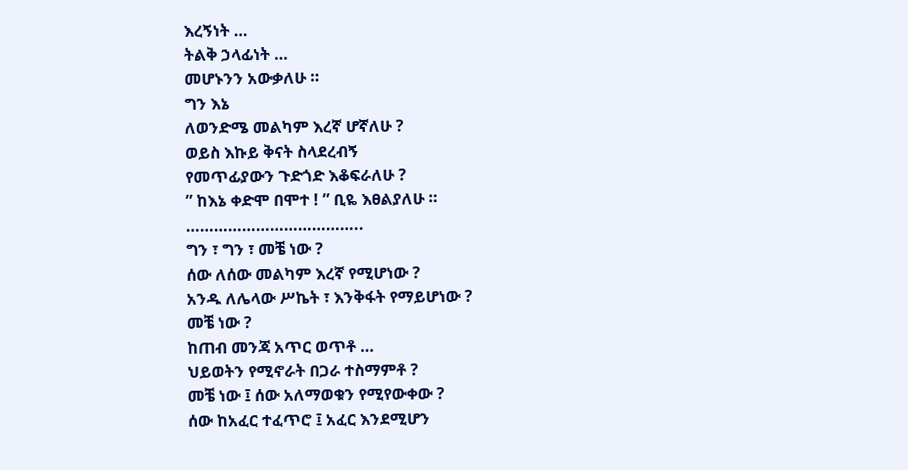እረኝነት …
ትልቅ ኃላፊነት …
መሆኑንን አውቃለሁ ።
ግን እኔ
ለወንድሜ መልካም እረኛ ሆኛለሁ ?
ወይስ እኩይ ቅናት ስላደረብኝ
የመጥፊያውን ጉድጎድ እቆፍራለሁ ?
” ከእኔ ቀድሞ በሞተ ! ” ቢዬ እፀልያለሁ ።
………………………………..
ግን ፣ ግን ፣ መቼ ነው ?
ሰው ለሰው መልካም እረኛ የሚሆነው ?
አንዱ ለሌላው ሥኬት ፣ እንቅፋት የማይሆነው ?
መቼ ነው ?
ከጠብ መንጃ አጥር ወጥቶ …
ህይወትን የሚኖራት በጋራ ተስማምቶ ?
መቼ ነው ፤ ሰው አለማወቁን የሚየውቀው ?
ሰው ከአፈር ተፈጥሮ ፤ አፈር እንደሚሆን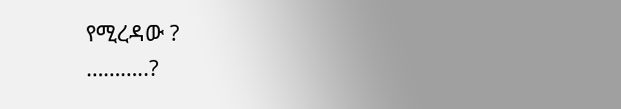የሚረዳው ?
………..?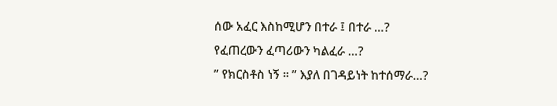ሰው አፈር እስከሚሆን በተራ ፤ በተራ …?
የፈጠረውን ፈጣሪውን ካልፈራ …?
” የክርስቶስ ነኝ ፡፡ ” እያለ በገዳይነት ከተሰማራ…?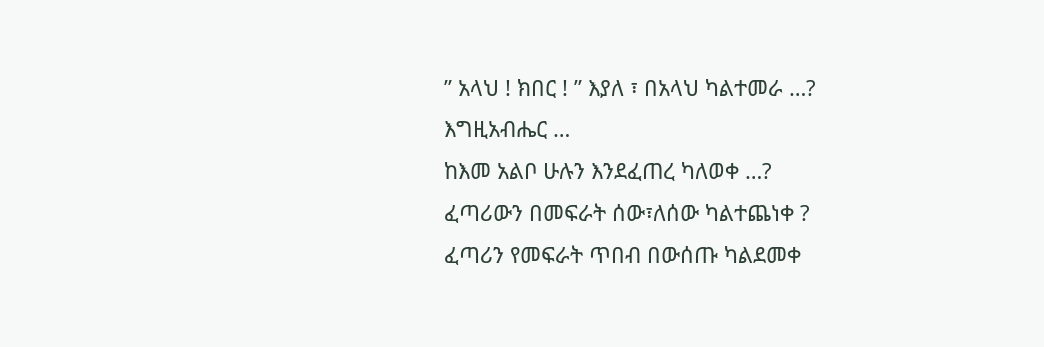” አላህ ! ክበር ! ” እያለ ፣ በአላህ ካልተመራ …?
እግዚአብሔር …
ከእመ አልቦ ሁሉን እንደፈጠረ ካለወቀ …?
ፈጣሪውን በመፍራት ሰው፣ለሰው ካልተጨነቀ ?
ፈጣሪን የመፍራት ጥበብ በውሰጡ ካልደመቀ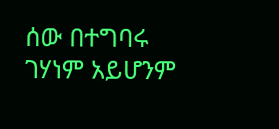ሰው በተግባሩ ገሃነም አይሆንም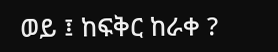ወይ ፤ ከፍቅር ከራቀ ?